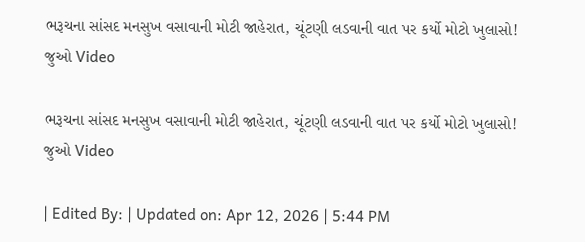ભરૂચના સાંસદ મનસુખ વસાવાની મોટી જાહેરાત, ચૂંટણી લડવાની વાત પર કર્યો મોટો ખુલાસો! જુઓ Video

ભરૂચના સાંસદ મનસુખ વસાવાની મોટી જાહેરાત, ચૂંટણી લડવાની વાત પર કર્યો મોટો ખુલાસો! જુઓ Video

| Edited By: | Updated on: Apr 12, 2026 | 5:44 PM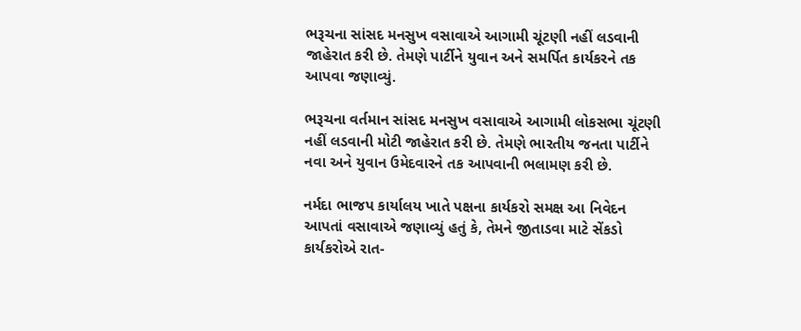ભરૂચના સાંસદ મનસુખ વસાવાએ આગામી ચૂંટણી નહીં લડવાની જાહેરાત કરી છે. તેમણે પાર્ટીને યુવાન અને સમર્પિત કાર્યકરને તક આપવા જણાવ્યું.

ભરૂચના વર્તમાન સાંસદ મનસુખ વસાવાએ આગામી લોકસભા ચૂંટણી નહીં લડવાની મોટી જાહેરાત કરી છે. તેમણે ભારતીય જનતા પાર્ટીને નવા અને યુવાન ઉમેદવારને તક આપવાની ભલામણ કરી છે.

નર્મદા ભાજપ કાર્યાલય ખાતે પક્ષના કાર્યકરો સમક્ષ આ નિવેદન આપતાં વસાવાએ જણાવ્યું હતું કે, તેમને જીતાડવા માટે સેંકડો કાર્યકરોએ રાત-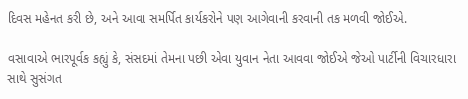દિવસ મહેનત કરી છે, અને આવા સમર્પિત કાર્યકરોને પણ આગેવાની કરવાની તક મળવી જોઈએ.

વસાવાએ ભારપૂર્વક કહ્યું કે, સંસદમાં તેમના પછી એવા યુવાન નેતા આવવા જોઈએ જેઓ પાર્ટીની વિચારધારા સાથે સુસંગત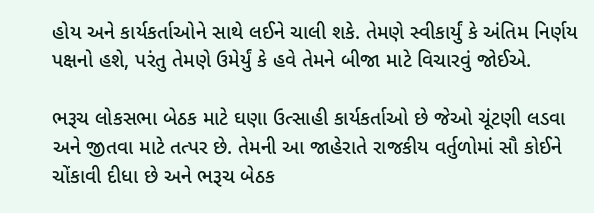હોય અને કાર્યકર્તાઓને સાથે લઈને ચાલી શકે. તેમણે સ્વીકાર્યું કે અંતિમ નિર્ણય પક્ષનો હશે, પરંતુ તેમણે ઉમેર્યું કે હવે તેમને બીજા માટે વિચારવું જોઈએ.

ભરૂચ લોકસભા બેઠક માટે ઘણા ઉત્સાહી કાર્યકર્તાઓ છે જેઓ ચૂંટણી લડવા અને જીતવા માટે તત્પર છે. તેમની આ જાહેરાતે રાજકીય વર્તુળોમાં સૌ કોઈને ચોંકાવી દીધા છે અને ભરૂચ બેઠક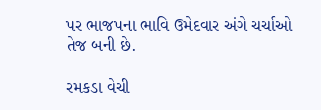પર ભાજપના ભાવિ ઉમેદવાર અંગે ચર્ચાઓ તેજ બની છે.

રમકડા વેચી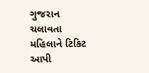ગુજરાન ચલાવતા મહિલાને ટિકિટ આપી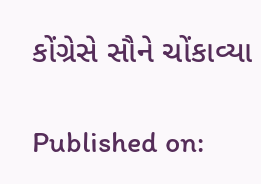કોંગ્રેસે સૌને ચોંકાવ્યા

Published on: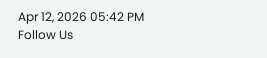Apr 12, 2026 05:42 PM
Follow Us